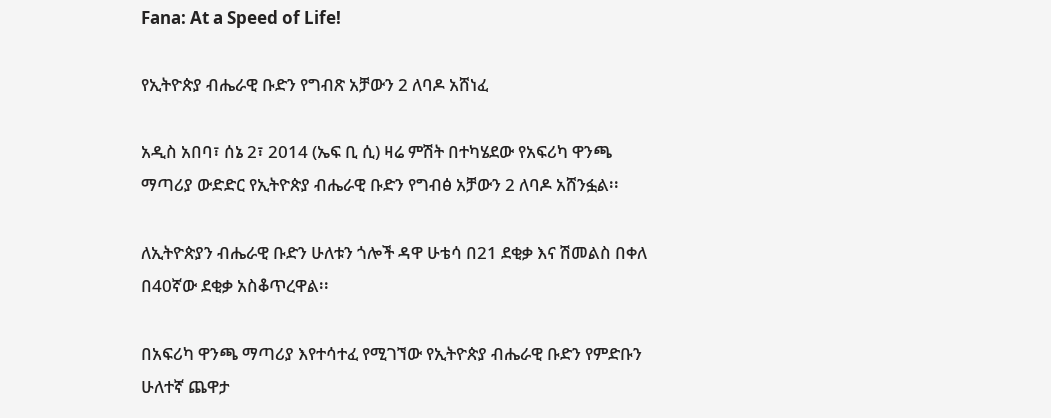Fana: At a Speed of Life!

የኢትዮጵያ ብሔራዊ ቡድን የግብጽ አቻውን 2 ለባዶ አሸነፈ

አዲስ አበባ፣ ሰኔ 2፣ 2014 (ኤፍ ቢ ሲ) ዛሬ ምሽት በተካሄደው የአፍሪካ ዋንጫ ማጣሪያ ውድድር የኢትዮጵያ ብሔራዊ ቡድን የግብፅ አቻውን 2 ለባዶ አሸንፏል፡፡

ለኢትዮጵያን ብሔራዊ ቡድን ሁለቱን ጎሎች ዳዋ ሁቴሳ በ21 ደቂቃ እና ሽመልስ በቀለ በ40ኛው ደቂቃ አስቆጥረዋል፡፡

በአፍሪካ ዋንጫ ማጣሪያ እየተሳተፈ የሚገኘው የኢትዮጵያ ብሔራዊ ቡድን የምድቡን ሁለተኛ ጨዋታ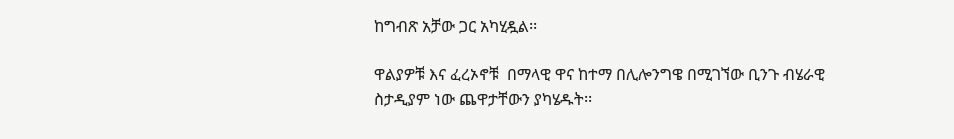ከግብጽ አቻው ጋር አካሂዷል፡፡

ዋልያዎቹ እና ፈረኦኖቹ  በማላዊ ዋና ከተማ በሊሎንግዌ በሚገኘው ቢንጉ ብሄራዊ ስታዲያም ነው ጨዋታቸውን ያካሄዱት፡፡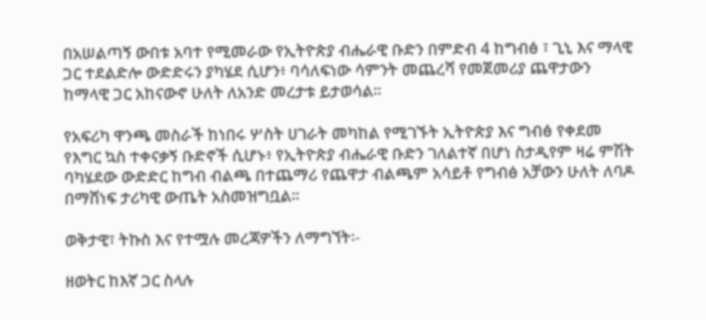በአሠልጣኝ ውበቱ አባተ የሚመራው የኢትዮጵያ ብሔራዊ ቡድን በምድብ 4 ከግብፅ ፣ ጊኒ እና ማላዊ ጋር ተደልድሎ ውድድሩን ያካሄደ ሲሆን፥ ባሳለፍነው ሳምንት መጨረሻ የመጀመሪያ ጨዋታውን ከማላዊ ጋር አከናውኖ ሁለት ለአንድ መረታቱ ይታወሳል።

የአፍሪካ ዋንጫ መስራች ከነበሩ ሦስት ሀገራት መካከል የሚገኙት ኢትዮጵያ እና ግብፅ የቀደመ የእግር ኳስ ተቀናቃኝ ቡድኖች ሲሆኑ፥ የኢትዮጵያ ብሔራዊ ቡድን ገለልተኛ በሆነ ስታዲየም ዛሬ ምሽት ባካሄደው ውድድር ከግብ ብልጫ በተጨማሪ የጨዋታ ብልጫም አሳይቶ የግብፅ አቻውን ሁለት ለባዶ በማሸነፍ ታሪካዊ ውጤት አስመዝግቧል።

ወቅታዊ፣ ትኩስ እና የተሟሉ መረጃዎችን ለማግኘት፡-

ዘወትር ከእኛ ጋር ስላሉ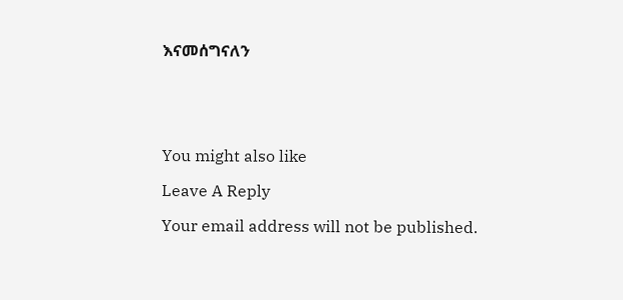እናመሰግናለን





You might also like

Leave A Reply

Your email address will not be published.